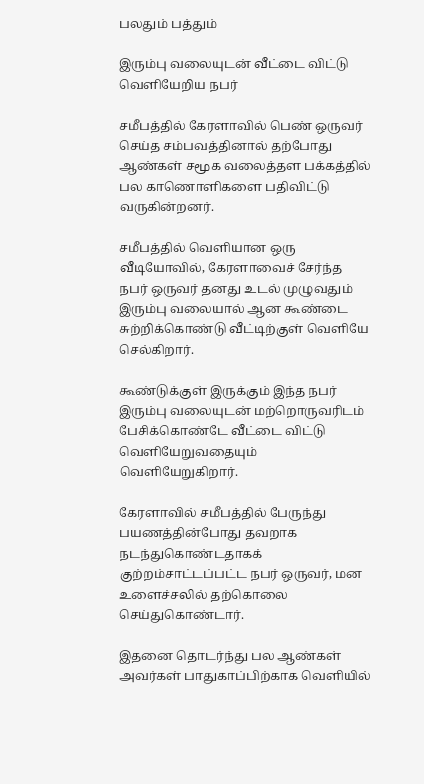பலதும் பத்தும்

இரும்பு வலையுடன் வீட்டை விட்டு வெளியேறிய நபர்

சமீபத்தில் கேரளாவில் பெண் ஒருவர் செய்த சம்பவத்தினால் தற்போது ஆண்கள் சமூக வலைத்தள பக்கத்தில் பல காணொளிகளை பதிவிட்டு வருகின்றனர்.

சமீபத்தில் வெளியான ஒரு வீடியோவில், கேரளாவைச் சேர்ந்த நபர் ஒருவர் தனது உடல் முழுவதும் இரும்பு வலையால் ஆன கூண்டை சுற்றிக்கொண்டு வீட்டிற்குள் வெளியே செல்கிறார்.

கூண்டுக்குள் இருக்கும் இந்த நபர் இரும்பு வலையுடன் மற்றொருவரிடம் பேசிக்கொண்டே வீட்டை விட்டு வெளியேறுவதையும் வெளியேறுகிறார்.

கேரளாவில் சமீபத்தில் பேருந்து பயணத்தின்போது தவறாக நடந்துகொண்டதாகக் குற்றம்சாட்டப்பட்ட நபர் ஒருவர், மன உளைச்சலில் தற்கொலை செய்துகொண்டார்.

இதனை தொடர்ந்து பல ஆண்கள் அவர்கள் பாதுகாப்பிற்காக வெளியில்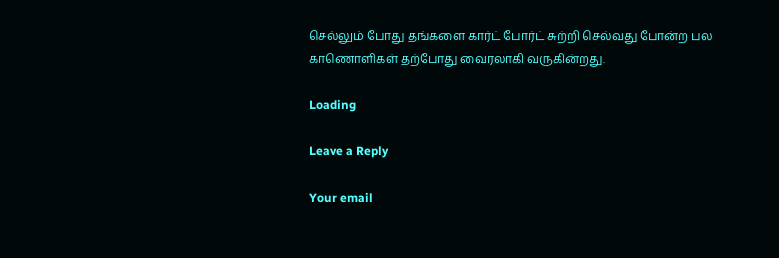செல்லும் போது தங்களை கார்ட் போர்ட் சுற்றி செல்வது போன்ற பல காணொளிகள் தற்போது வைரலாகி வருகின்றது.

Loading

Leave a Reply

Your email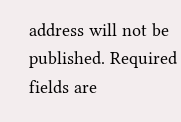address will not be published. Required fields are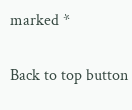marked *

Back to top button